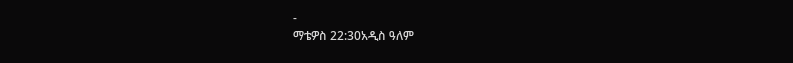-
ማቴዎስ 22:30አዲስ ዓለም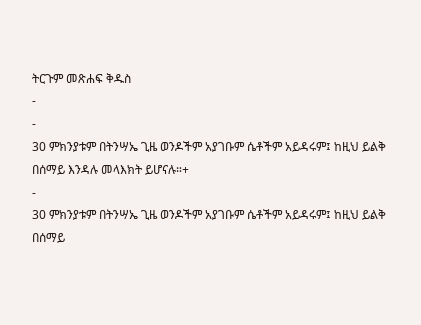ትርጉም መጽሐፍ ቅዱስ
-
-
30 ምክንያቱም በትንሣኤ ጊዜ ወንዶችም አያገቡም ሴቶችም አይዳሩም፤ ከዚህ ይልቅ በሰማይ እንዳሉ መላእክት ይሆናሉ።+
-
30 ምክንያቱም በትንሣኤ ጊዜ ወንዶችም አያገቡም ሴቶችም አይዳሩም፤ ከዚህ ይልቅ በሰማይ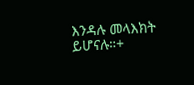እንዳሉ መላእክት ይሆናሉ።+